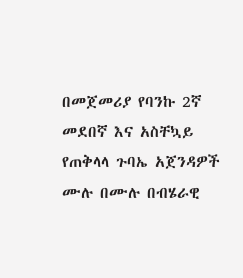በመጀመሪያ የባንኩ 2ኛ መደበኛ እና አስቸኳይ የጠቅላላ ጉባኤ አጀንዳዎች ሙሉ በሙሉ በብሄራዊ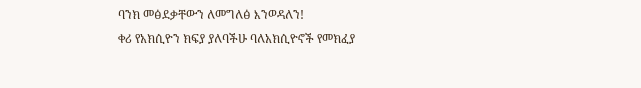ባንክ መፅደቃቸውን ለመግለፅ እንወዳለን!
ቀሪ የአክሲዮን ክፍያ ያለባችሁ ባለአክሲዮኖች የመክፈያ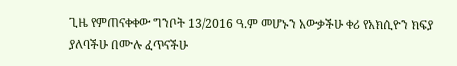ጊዜ የምጠናቀቀው ግንቦት 13/2016 ዓ.ም መሆኑን አውቃችሁ ቀሪ የአክሲዮን ክፍያ ያለባችሁ በሙሉ ፈጥናችሁ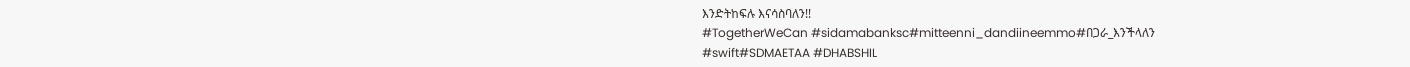እንድትከፍሉ እናሳስባለን!!
#TogetherWeCan #sidamabanksc#mitteenni_dandiineemmo#በጋራ_እንችላለን
#swift#SDMAETAA #DHABSHIL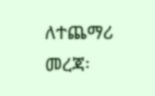ለተጨማሪ መረጃ፡